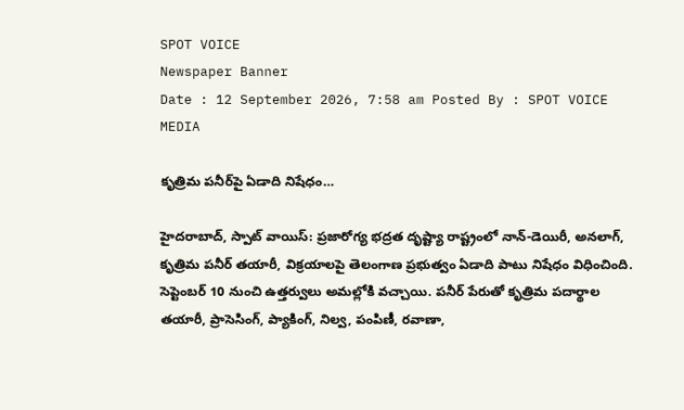SPOT VOICE
Newspaper Banner
Date : 12 September 2026, 7:58 am Posted By : SPOT VOICE MEDIA

కృత్రిమ పనీర్‌పై ఏడాది నిషేధం…

హైదరాబాద్‌, స్పాట్‌ వాయిస్‌: ప్రజారోగ్య భద్రత దృష్ట్యా రాష్ట్రంలో నాన్‌-డెయిరీ, అనలాగ్‌, కృత్రిమ పనీర్‌ తయారీ, విక్రయాలపై తెలంగాణ ప్రభుత్వం ఏడాది పాటు నిషేధం విధించింది. సెప్టెంబర్‌ 10 నుంచి ఉత్తర్వులు అమల్లోకి వచ్చాయి. పనీర్‌ పేరుతో కృత్రిమ పదార్థాల తయారీ, ప్రాసెసింగ్‌, ప్యాకింగ్‌, నిల్వ, పంపిణీ, రవాణా,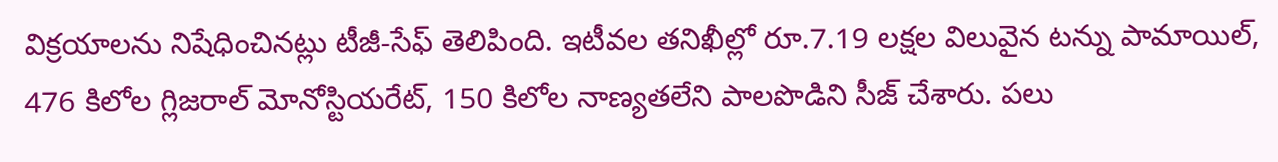విక్రయాలను నిషేధించినట్లు టీజీ-సేఫ్‌ తెలిపింది. ఇటీవల తనిఖీల్లో రూ.7.19 లక్షల విలువైన టన్ను పామాయిల్‌, 476 కిలోల గ్లిజరాల్‌ మోనోస్టియరేట్‌, 150 కిలోల నాణ్యతలేని పాలపొడిని సీజ్‌ చేశారు. పలు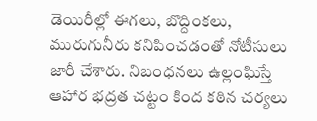డెయిరీల్లో ఈగలు, బొద్దింకలు, మురుగునీరు కనిపించడంతో నోటీసులు జారీ చేశారు. నిబంధనలు ఉల్లంఘిస్తే ఆహార భద్రత చట్టం కింద కఠిన చర్యలు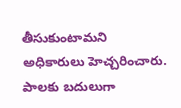తీసుకుంటామని అధికారులు హెచ్చరించారు. పాలకు బదులుగా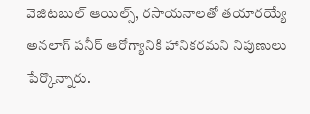వెజిటబుల్‌ ఆయిల్స్‌, రసాయనాలతో తయారయ్యే అనలాగ్‌ పనీర్‌ ఆరోగ్యానికి హానికరమని నిపుణులు పేర్కొన్నారు.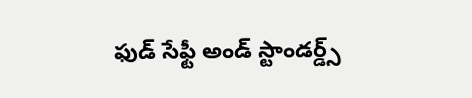ఫుడ్ సేఫ్టీ అండ్ స్టాండర్డ్స్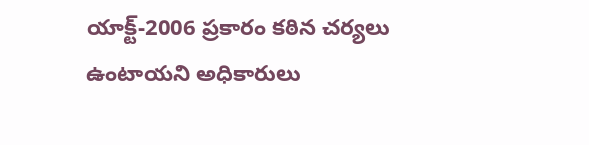యాక్ట్‌-2006 ప్రకారం కఠిన చర్యలు ఉంటాయని అధికారులు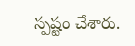స్పష్టం చేశారు.